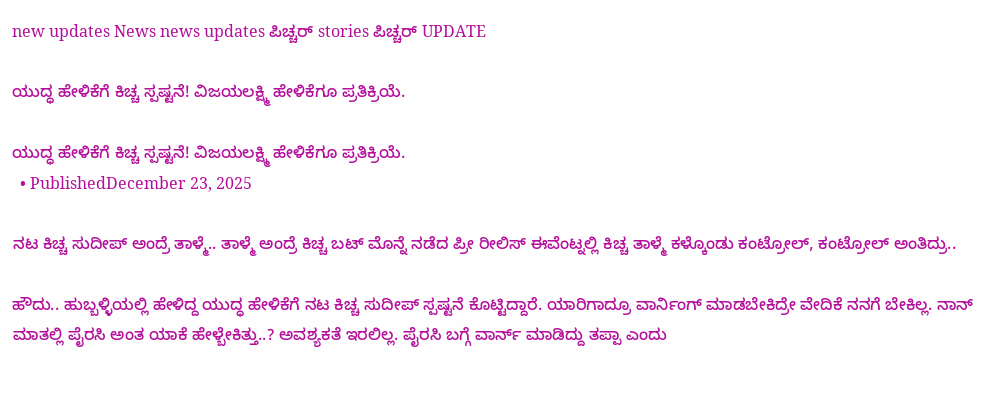new updates News news updates ಪಿಚ್ಚರ್ stories ಪಿಚ್ಚರ್ UPDATE

ಯುದ್ಧ ಹೇಳಿಕೆಗೆ ಕಿಚ್ಚ ಸ್ಪಷ್ಟನೆ! ವಿಜಯಲಕ್ಷ್ಮಿ ಹೇಳಿಕೆಗೂ ಪ್ರತಿಕ್ರಿಯೆ.

ಯುದ್ಧ ಹೇಳಿಕೆಗೆ ಕಿಚ್ಚ ಸ್ಪಷ್ಟನೆ! ವಿಜಯಲಕ್ಷ್ಮಿ ಹೇಳಿಕೆಗೂ ಪ್ರತಿಕ್ರಿಯೆ.
  • PublishedDecember 23, 2025

ನಟ ಕಿಚ್ಚ ಸುದೀಪ್ ಅಂದ್ರೆ ತಾಳ್ಮೆ.. ತಾಳ್ಮೆ ಅಂದ್ರೆ ಕಿಚ್ಚ ಬಟ್ ಮೊನ್ನೆ ನಡೆದ ಪ್ರೀ ರೀಲಿಸ್ ಈವೆಂಟ್ನಲ್ಲಿ ಕಿಚ್ಚ ತಾಳ್ಮೆ ಕಳ್ಕೊಂಡು ಕಂಟ್ರೋಲ್, ಕಂಟ್ರೋಲ್ ಅಂತಿದ್ರು..

ಹೌದು.. ಹುಬ್ಬಳ್ಳಿಯಲ್ಲಿ ಹೇಳಿದ್ದ ಯುದ್ಧ ಹೇಳಿಕೆಗೆ ನಟ ಕಿಚ್ಚ ಸುದೀಪ್ ಸ್ಪಷ್ಟನೆ ಕೊಟ್ಟಿದ್ದಾರೆ. ಯಾರಿಗಾದ್ರೂ ವಾರ್ನಿಂಗ್ ಮಾಡಬೇಕಿದ್ರೇ ವೇದಿಕೆ ನನಗೆ ಬೇಕಿಲ್ಲ. ನಾನ್ ಮಾತಲ್ಲಿ ಪೈರಸಿ ಅಂತ ಯಾಕೆ ಹೇಳ್ಬೇಕಿತ್ತು..? ಅವಶ್ಯಕತೆ ಇರಲಿಲ್ಲ. ಪೈರಸಿ ಬಗ್ಗೆ ವಾರ್ನ್ ಮಾಡಿದ್ದು ತಪ್ಪಾ ಎಂದು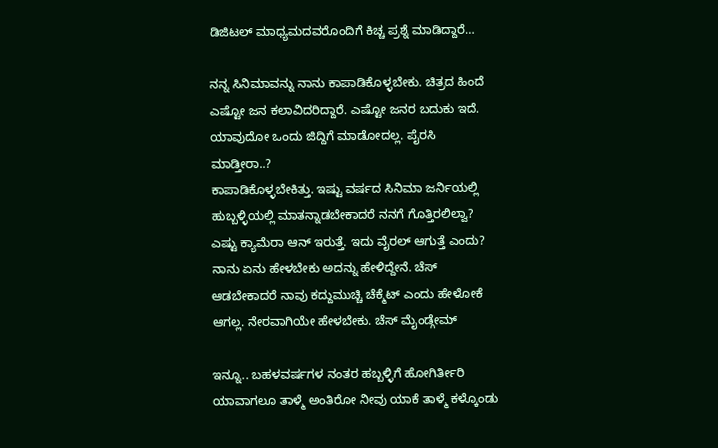ಡಿಜಿಟಲ್ ಮಾಧ್ಯಮದವರೊಂದಿಗೆ ಕಿಚ್ಚ ಪ್ರಶ್ನೆ ಮಾಡಿದ್ದಾರೆ…

ನನ್ನ ಸಿನಿಮಾವನ್ನು ನಾನು ಕಾಪಾಡಿಕೊಳ್ಳಬೇಕು. ಚಿತ್ರದ ಹಿಂದೆ ಎಷ್ಟೋ ಜನ ಕಲಾವಿದರಿದ್ದಾರೆ. ಎಷ್ಟೋ ಜನರ ಬದುಕು ಇದೆ. ಯಾವುದೋ ಒಂದು ಜಿದ್ದಿಗೆ ಮಾಡೋದಲ್ಲ. ಪೈರಸಿ ಮಾಡ್ತೀರಾ..?
ಕಾಪಾಡಿಕೊಳ್ಳಬೇಕಿತ್ತು. ಇಷ್ಟು ವರ್ಷದ ಸಿನಿಮಾ ಜರ್ನಿಯಲ್ಲಿ ಹುಬ್ಬಳ್ಳಿಯಲ್ಲಿ ಮಾತನ್ನಾಡಬೇಕಾದರೆ ನನಗೆ ಗೊತ್ತಿರಲಿಲ್ವಾ? ಎಷ್ಟು ಕ್ಯಾಮೆರಾ ಆನ್ ಇರುತ್ತೆ. ಇದು ವೈರಲ್ ಆಗುತ್ತೆ ಎಂದು? ನಾನು ಏನು ಹೇಳಬೇಕು ಅದನ್ನು ಹೇಳಿದ್ದೇನೆ. ಚೆಸ್ ಆಡಬೇಕಾದರೆ ನಾವು ಕದ್ದುಮುಚ್ಚಿ ಚೆಕ್ಮೆಟ್ ಎಂದು ಹೇಳೋಕೆ ಆಗಲ್ಲ. ನೇರವಾಗಿಯೇ ಹೇಳಬೇಕು. ಚೆಸ್ ಮೈಂಡ್ಗೇಮ್

ಇನ್ನೂ.. ಬಹಳವರ್ಷಗಳ ನಂತರ ಹಬ್ಬಳ್ಳಿಗೆ ಹೋಗಿರ್ತೀರಿ ಯಾವಾಗಲೂ ತಾಳ್ಮೆ ಅಂತಿರೋ ನೀವು ಯಾಕೆ ತಾಳ್ಮೆ ಕಳ್ಕೊಂಡು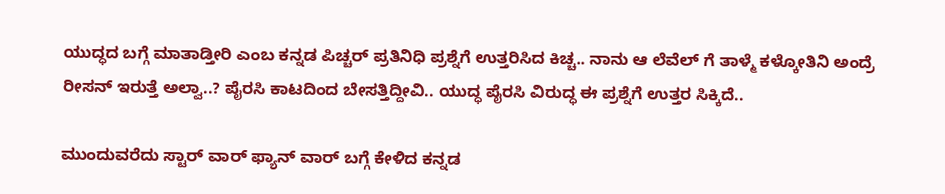ಯುದ್ಧದ ಬಗ್ಗೆ ಮಾತಾಡ್ತೀರಿ ಎಂಬ ಕನ್ನಡ ಪಿಚ್ಚರ್ ಪ್ರತಿನಿಧಿ ಪ್ರಶ್ನೆಗೆ ಉತ್ತರಿಸಿದ ಕಿಚ್ಚ.. ನಾನು ಆ ಲೆವೆಲ್ ಗೆ ತಾಳ್ಮೆ ಕಳ್ಕೋತಿನಿ ಅಂದ್ರೆ ರೀಸನ್ ಇರುತ್ತೆ ಅಲ್ವಾ..? ಪೈರಸಿ ಕಾಟದಿಂದ ಬೇಸತ್ತಿದ್ದೀವಿ.. ಯುದ್ಧ ಪೈರಸಿ ವಿರುದ್ಧ ಈ ಪ್ರಶ್ನೆಗೆ ಉತ್ತರ ಸಿಕ್ಕಿದೆ..

ಮುಂದುವರೆದು ಸ್ಟಾರ್ ವಾರ್ ಫ್ಯಾನ್ ವಾರ್ ಬಗ್ಗೆ ಕೇಳಿದ ಕನ್ನಡ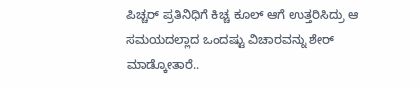ಪಿಚ್ಚರ್ ಪ್ರತಿನಿಧಿಗೆ ಕಿಚ್ಚ ಕೂಲ್ ಆಗೆ ಉತ್ತರಿಸಿದ್ರು ಆ ಸಮಯದಲ್ಲಾದ ಒಂದಷ್ಟು ವಿಚಾರವನ್ನು ಶೇರ್ ಮಾಡ್ಕೋತಾರೆ..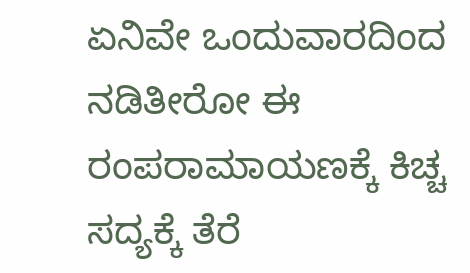ಏನಿವೇ ಒಂದುವಾರದಿಂದ ನಡಿತೀರೋ ಈ ರಂಪರಾಮಾಯಣಕ್ಕೆ ಕಿಚ್ಚ ಸದ್ಯಕ್ಕೆ ತೆರೆ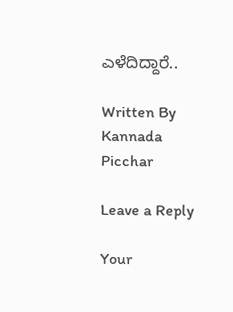ಎಳೆದಿದ್ದಾರೆ..

Written By
Kannada Picchar

Leave a Reply

Your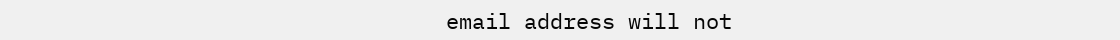email address will not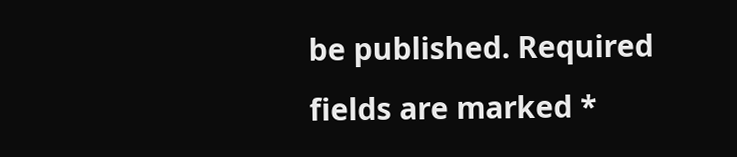be published. Required fields are marked *